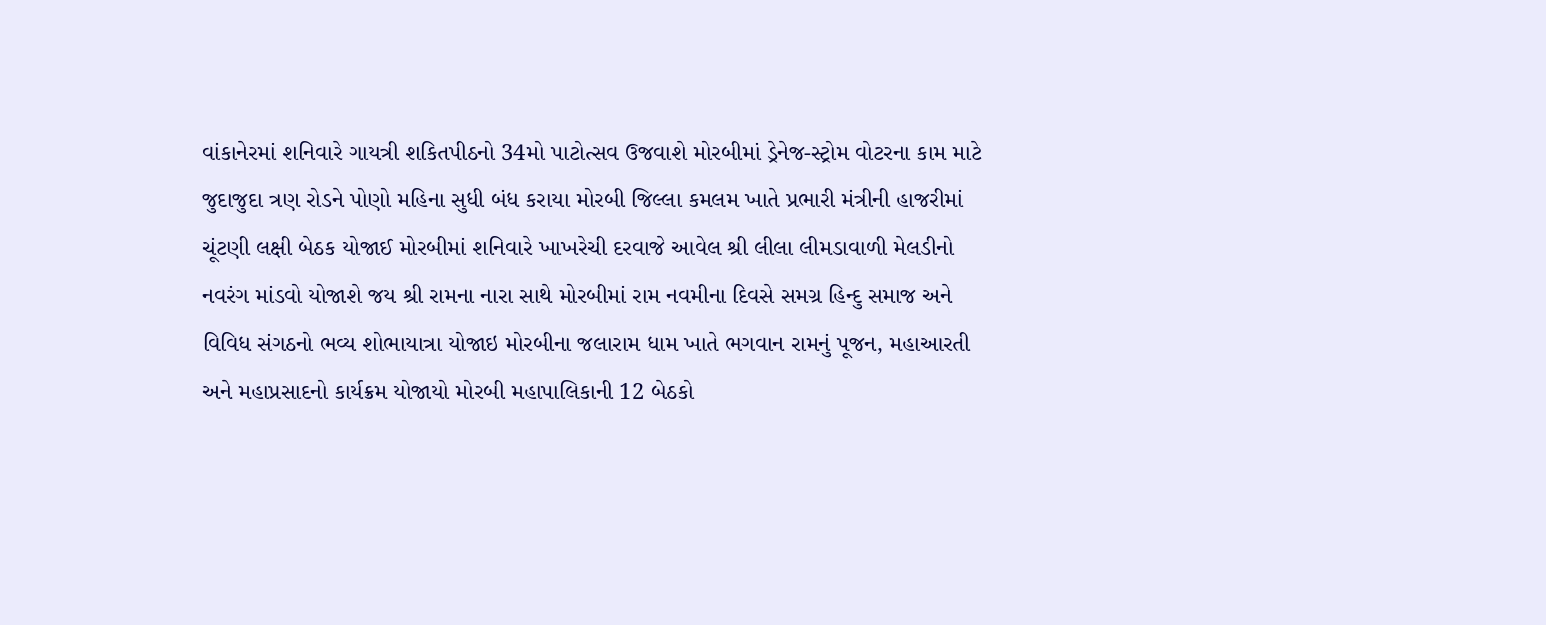વાંકાનેરમાં શનિવારે ગાયત્રી શકિતપીઠનો 34મો પાટોત્સવ ઉજવાશે મોરબીમાં ડ્રેનેજ-સ્ટ્રોમ વોટરના કામ માટે જુદાજુદા ત્રણ રોડને પોણો મહિના સુધી બંધ કરાયા મોરબી જિલ્લા કમલમ ખાતે પ્રભારી મંત્રીની હાજરીમાં ચૂંટણી લક્ષી બેઠક યોજાઈ મોરબીમાં શનિવારે ખાખરેચી દરવાજે આવેલ શ્રી લીલા લીમડાવાળી મેલડીનો નવરંગ માંડવો યોજાશે જય શ્રી રામના નારા સાથે મોરબીમાં રામ નવમીના દિવસે સમગ્ર હિન્દુ સમાજ અને વિવિધ સંગઠનો ભવ્ય શોભાયાત્રા યોજાઇ મોરબીના જલારામ ધામ ખાતે ભગવાન રામનું પૂજન, મહાઆરતી અને મહાપ્રસાદનો કાર્યક્રમ યોજાયો મોરબી મહાપાલિકાની 12 બેઠકો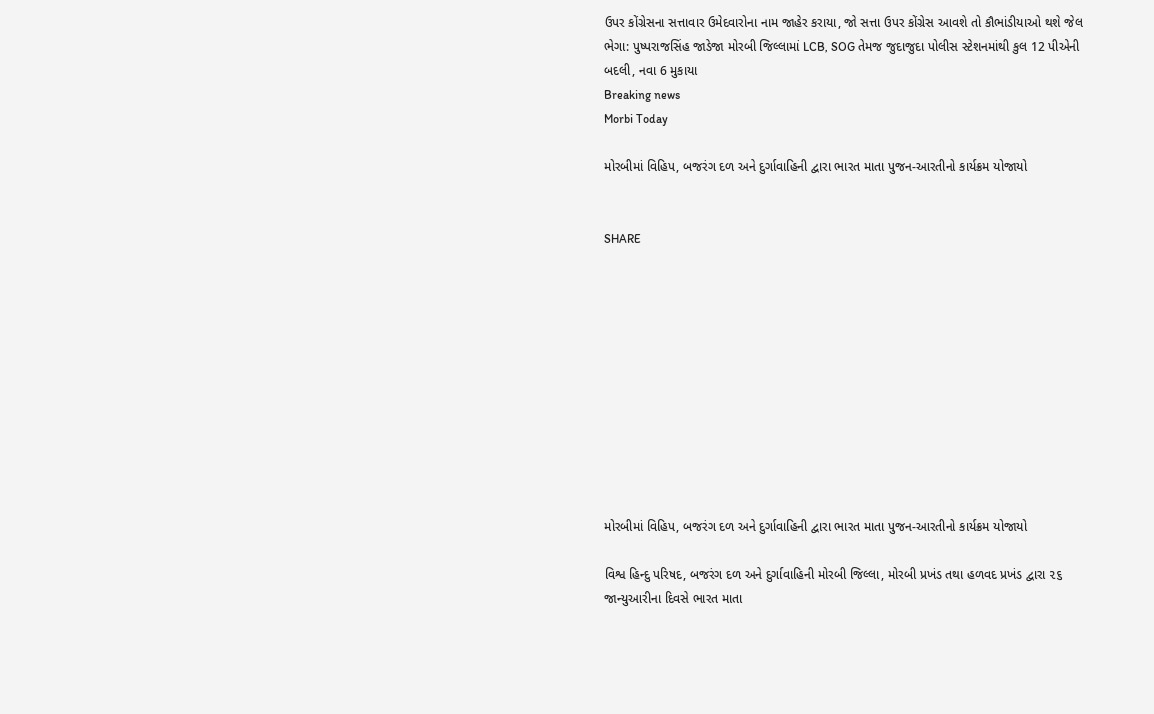ઉપર કોંગ્રેસના સત્તાવાર ઉમેદવારોના નામ જાહેર કરાયા, જો સત્તા ઉપર કોંગ્રેસ આવશે તો કૌભાંડીયાઓ થશે જેલ ભેગા: પુષ્પરાજસિંહ જાડેજા મોરબી જિલ્લામાં LCB, SOG તેમજ જુદાજુદા પોલીસ સ્ટેશનમાંથી કુલ 12 પીએની બદલી, નવા 6 મુકાયા
Breaking news
Morbi Today

મોરબીમાં વિહિપ, બજરંગ દળ અને દુર્ગાવાહિની દ્વારા ભારત માતા પુજન-આરતીનો કાર્યક્રમ યોજાયો


SHARE











મોરબીમાં વિહિપ, બજરંગ દળ અને દુર્ગાવાહિની દ્વારા ભારત માતા પુજન-આરતીનો કાર્યક્રમ યોજાયો

વિશ્વ હિન્દુ પરિષદ, બજરંગ દળ અને દુર્ગાવાહિની મોરબી જિલ્લા, મોરબી પ્રખંડ તથા હળવદ પ્રખંડ દ્વારા ૨૬ જાન્યુઆરીના દિવસે ભારત માતા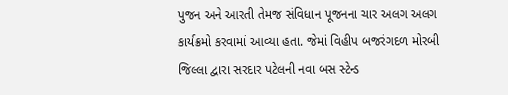પુજન અને આરતી તેમજ સંવિધાન પૂજનના ચાર અલગ અલગ કાર્યક્રમો કરવામાં આવ્યા હતા. જેમાં વિહીપ બજરંગદળ મોરબી જિલ્લા દ્વારા સરદાર પટેલની નવા બસ સ્ટેન્ડ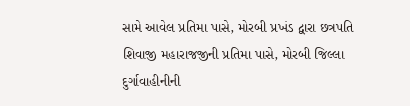સામે આવેલ પ્રતિમા પાસે, મોરબી પ્રખંડ દ્વારા છત્રપતિ શિવાજી મહારાજજીની પ્રતિમા પાસે, મોરબી જિલ્લા દુર્ગાવાહીનીની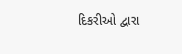દિકરીઓ દ્વારા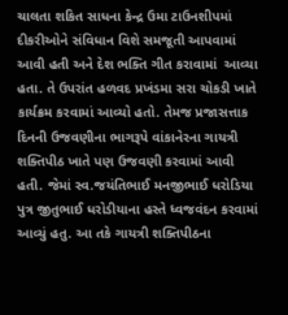ચાલતા શકિત સાધના કેન્દ્ર ઉમા ટાઉનશીપમાં દીકરીઓને સંવિધાન વિશે સમજૂતી આપવામાં આવી હતી અને દેશ ભક્તિ ગીત કરાવામાં  આવ્યા હતા. તે ઉપરાંત હળવદ પ્રખંડમા સરા ચોકડી ખાતે કાર્યક્રમ કરવામાં આવ્યો હતો. તેમજ પ્રજાસત્તાક દિનની ઉજવણીના ભાગરૂપે વાંકાનેરના ગાયત્રી શક્તિપીઠ ખાતે પણ ઉજવણી કરવામાં આવી હતી. જેમાં સ્વ.જયંતિભાઈ મનજીભાઈ ધરોડિયા પુત્ર જીતુભાઈ ધરોડીયાના હસ્તે ધ્વજવંદન કરવામાં આવ્યું હતુ. આ તકે ગાયત્રી શક્તિપીઠના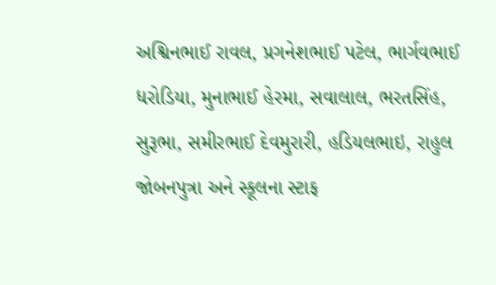અશ્વિનભાઈ રાવલ, પ્રગનેશભાઈ પટેલ, ભાર્ગવભાઈ ધરોડિયા, મુનાભાઈ હેરમા, સવાલાલ, ભરતસિંહ, સુરૂભા, સમીરભાઈ દેવમુરારી, હડિયલભાઇ, રાહુલ જોબનપુત્રા અને સ્કૂલના સ્ટાફ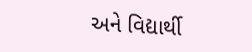અને વિદ્યાર્થી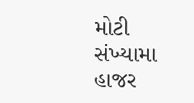મોટી સંખ્યામા હાજર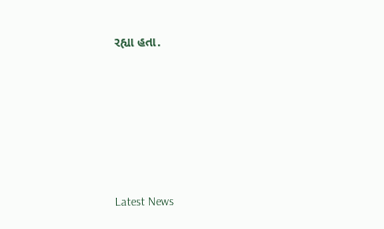રહ્યા હતા.






Latest News